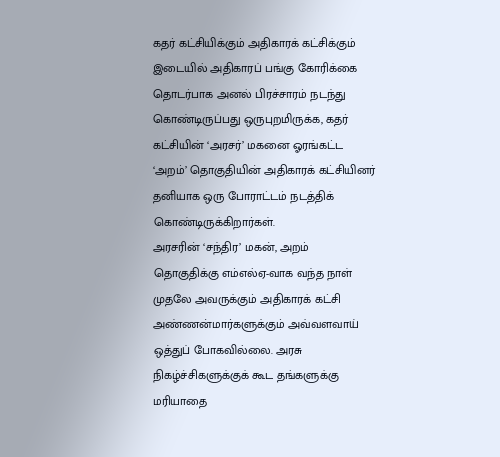கதர் கட்சியிக்கும் அதிகாரக் கட்சிக்கும் இடையில் அதிகாரப் பங்கு கோரிக்கை தொடர்பாக அனல் பிரச்சாரம் நடந்து கொண்டிருப்பது ஒருபுறமிருக்க, கதர் கட்சியின் ‘அரசர்’ மகனை ஓரங்கட்ட ‘அறம்’ தொகுதியின் அதிகாரக் கட்சியினர் தனியாக ஒரு போராட்டம் நடத்திக் கொண்டிருக்கிறார்கள்.
அரசரின் ‘சந்திர’ மகன், அறம் தொகுதிக்கு எம்எல்ஏ-வாக வந்த நாள் முதலே அவருக்கும் அதிகாரக் கட்சி அண்ணன்மார்களுக்கும் அவ்வளவாய் ஒத்துப் போகவில்லை. அரசு நிகழ்ச்சிகளுக்குக் கூட தங்களுக்கு மரியாதை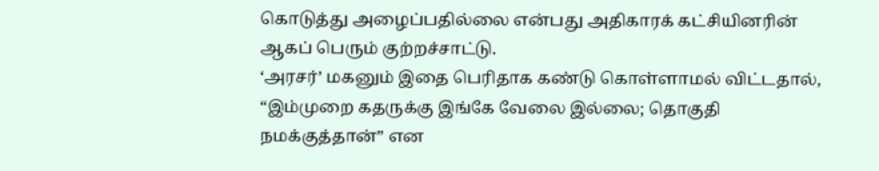கொடுத்து அழைப்பதில்லை என்பது அதிகாரக் கட்சியினரின் ஆகப் பெரும் குற்றச்சாட்டு.
‘அரசர்’ மகனும் இதை பெரிதாக கண்டு கொள்ளாமல் விட்டதால், “இம்முறை கதருக்கு இங்கே வேலை இல்லை; தொகுதி நமக்குத்தான்” என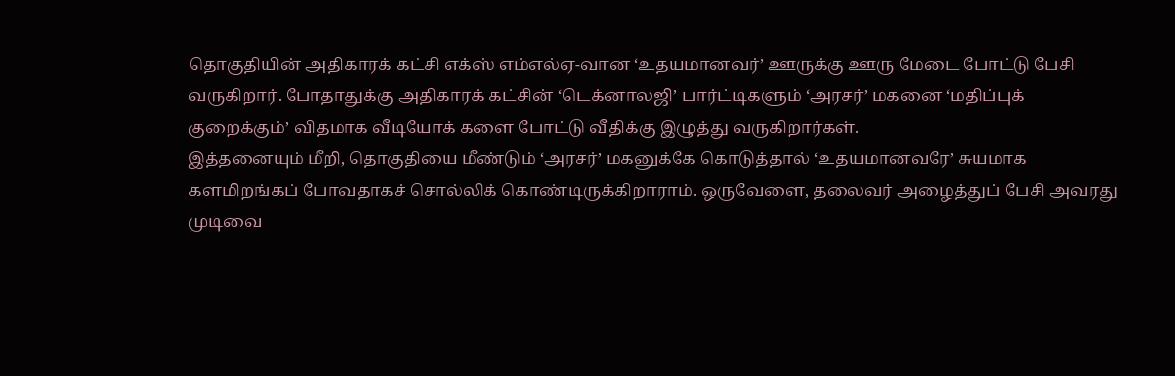தொகுதியின் அதிகாரக் கட்சி எக்ஸ் எம்எல்ஏ-வான ‘உதயமானவர்’ ஊருக்கு ஊரு மேடை போட்டு பேசி வருகிறார். போதாதுக்கு அதிகாரக் கட்சின் ‘டெக்னாலஜி’ பார்ட்டிகளும் ‘அரசர்’ மகனை ‘மதிப்புக் குறைக்கும்’ விதமாக வீடியோக் களை போட்டு வீதிக்கு இழுத்து வருகிறார்கள்.
இத்தனையும் மீறி, தொகுதியை மீண்டும் ‘அரசர்’ மகனுக்கே கொடுத்தால் ‘உதயமானவரே’ சுயமாக களமிறங்கப் போவதாகச் சொல்லிக் கொண்டிருக்கிறாராம். ஒருவேளை, தலைவர் அழைத்துப் பேசி அவரது முடிவை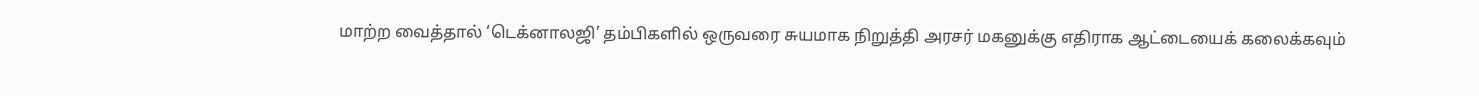மாற்ற வைத்தால் ‘டெக்னாலஜி’ தம்பிகளில் ஒருவரை சுயமாக நிறுத்தி அரசர் மகனுக்கு எதிராக ஆட்டையைக் கலைக்கவும்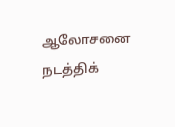ஆலோசனை நடத்திக்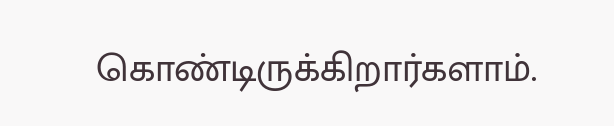கொண்டிருக்கிறார்களாம்.